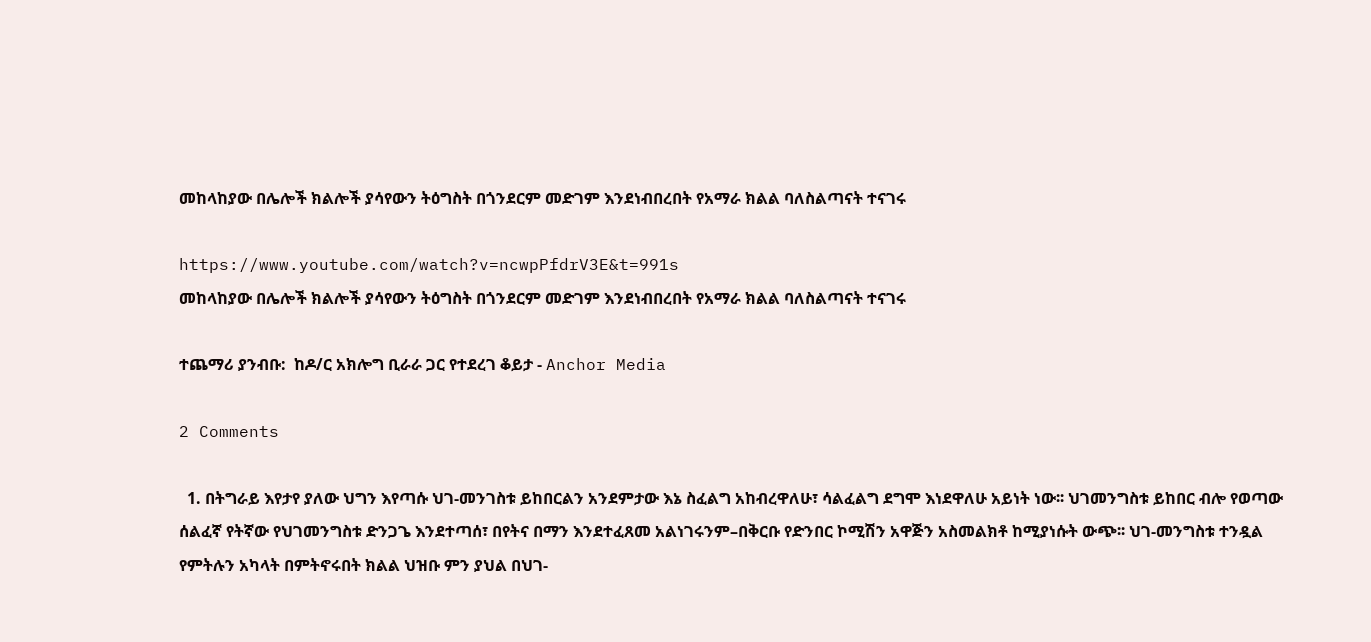መከላከያው በሌሎች ክልሎች ያሳየውን ትዕግስት በጎንደርም መድገም እንደነብበረበት የአማራ ክልል ባለስልጣናት ተናገሩ

https://www.youtube.com/watch?v=ncwpPfdrV3E&t=991s
መከላከያው በሌሎች ክልሎች ያሳየውን ትዕግስት በጎንደርም መድገም እንደነብበረበት የአማራ ክልል ባለስልጣናት ተናገሩ

ተጨማሪ ያንብቡ:  ከዶ/ር አክሎግ ቢራራ ጋር የተደረገ ቆይታ - Anchor Media

2 Comments

  1. በትግራይ እየታየ ያለው ህግን እየጣሱ ህገ-መንገስቱ ይከበርልን አንደምታው እኔ ስፈልግ አከብረዋለሁ፣ ሳልፈልግ ደግሞ እነደዋለሁ አይነት ነው፡፡ ህገመንግስቱ ይከበር ብሎ የወጣው ሰልፈኛ የትኛው የህገመንግስቱ ድንጋጌ እንደተጣሰ፣ በየትና በማን እንደተፈጸመ አልነገሩንም–በቅርቡ የድንበር ኮሚሽን አዋጅን አስመልክቶ ከሚያነሱት ውጭ፡፡ ህገ-መንግስቱ ተንዷል የምትሉን አካላት በምትኖሩበት ክልል ህዝቡ ምን ያህል በህገ-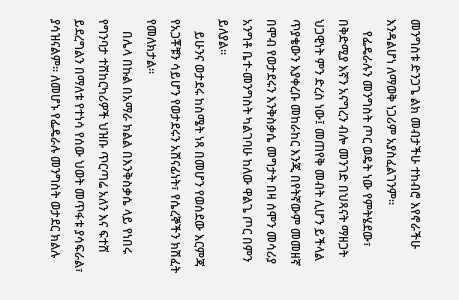መንግስቱ ድንጋጌ ልክ መብታችሁ ተከብሮ እየኖራችሁ እንዳልሆነ ለማወቅ ነጋሪም አያስፈልገንም፡፡
    የፌዴራሉን መንግስት ጦር ወዴት ነው የምትሄደው፣ በቅድሚያ እኛን አናግረን ብሎ መንገድ በህጻናት ማዘጋት ህጋዊነት ምን ድረስ ነው፤ መጠየቅ መብት ሊሆን ይችላል ጥያቄውን እያቀረቡ መከራከር እንጂ በየትኛውም መመዘኛ በሞብ የወታደሩን እንቅስቃሴ መግታት በዛ ሰሞን መሳሪያ አንግቶ ቤተ-መንግስት ካልገባሁ ከለው ዋልጌ ጦር በምን ይለያል፡፡
    ይሁንና ወታደሩ ከስሜት ነጻ በመሆን የወሰደው እርምጃ የአጋቾቹን ሳይሆን የወታደሩን አሸናፊነት፣ የሴረኞችን ክሽፈት የመለክታል፡፡
    በሌላ በኩል በአማራ ክልል በእንቅስቃሴ ላይ የነበሩ የግንባታ ተሸከርካሪዎች ህዝቡ ጥርጣሬ አለን እና ፍተሸ ይደረግልን በማለቱ የተነሳ የሰው ህወት መጥፋቱ ያሳፍራል፣ ያሳዝናልም፡፡ ለመሆኑ የፌዴራሉ መንግስት ወታደር ክልሉ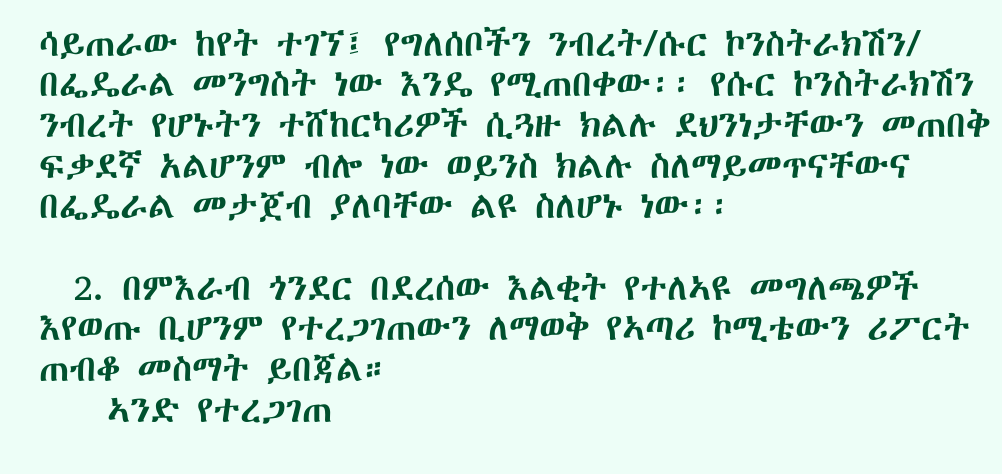ሳይጠራው ከየት ተገኘ፤ የግለሰቦችን ንብረት/ሱር ኮንስትራክሽን/ በፌዴራል መንግስት ነው እንዴ የሚጠበቀው፡፡ የሱር ኮንስትራክሽን ንብረት የሆኑትን ተሸከርካሪዎች ሲጓዙ ክልሉ ደህንነታቸውን መጠበቅ ፍቃደኛ አልሆንም ብሎ ነው ወይንስ ክልሉ ስለማይመጥናቸውና በፌዴራል መታጀብ ያለባቸው ልዩ ስለሆኑ ነው፡፡

  2. በምእራብ ጎንደር በደረሰው እልቂት የተለኣዩ መግለጫዎች እየወጡ ቢሆንም የተረጋገጠውን ለማወቅ የኣጣሪ ኮሚቴውን ሪፖርት ጠብቆ መስማት ይበጃል።
    ኣንድ የተረጋገጠ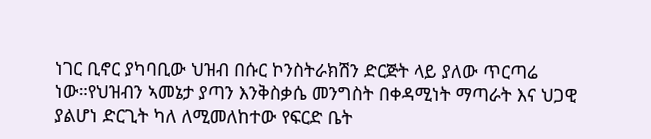ነገር ቢኖር ያካባቢው ህዝብ በሱር ኮንስትራክሽን ድርጅት ላይ ያለው ጥርጣሬ ነው።የህዝብን ኣመኔታ ያጣን እንቅስቃሴ መንግስት በቀዳሚነት ማጣራት እና ህጋዊ ያልሆነ ድርጊት ካለ ለሚመለከተው የፍርድ ቤት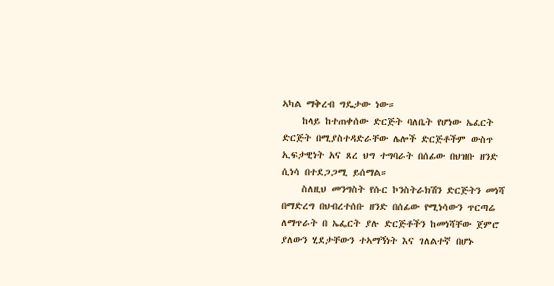ኣካል ማቅረብ ግዴታው ነው።
    ከላይ ከተጠቀሰው ድርጅት ባለቤት የሆነው ኤፈርት ድርጅት በሚያስተዳድራቸው ሌሎች ድርጅቶችም ውስጥ ኢፍታዊነት አና ጸረ ህግ ተግባራት በሰፊው በህዝቡ ዘንድ ሲነሳ በተደጋጋሚ ይሰማል።
    ስለዚህ መንግስት የሱር ኮንስትራክሽን ድርጅትን መነሻ በማድረግ በህብረተሰቡ ዘንድ በሰፊው የሚነሳውን ጥርጣሬ ለማጥራት በ ኤፌርት ያሉ ድርጅቶችን ከመነሻቸው ጀምሮ ያለውን ሂደታቸውን ተኣማኝነት እና ገለልተኛ በሆኑ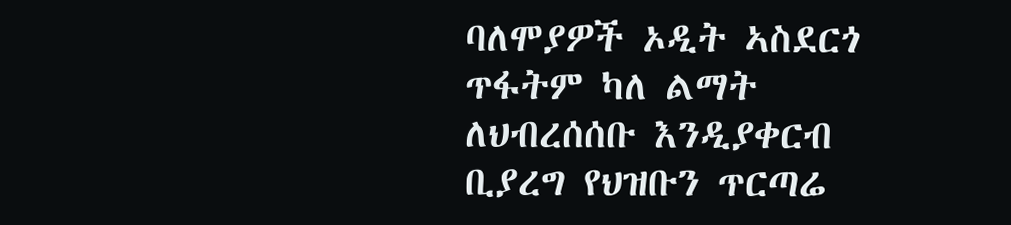ባለሞያዎች ኦዲት ኣስደርጎ ጥፋትም ካለ ልማት ለህብረሰሰቡ እንዲያቀርብ ቢያረግ የህዝቡን ጥርጣሬ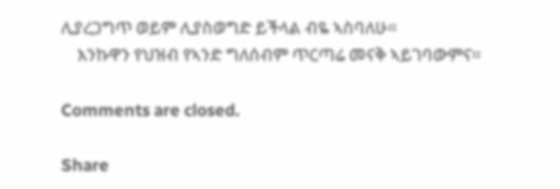ሊያረጋግጥ ወይም ሊያስወግድ ይችላል ብዬ ኣስባለሁ።
    እንኩዋን የህዝብ የኣንድ ግለሰብም ጥርጣሬ መናቅ ኣይገባውምና።

Comments are closed.

Share